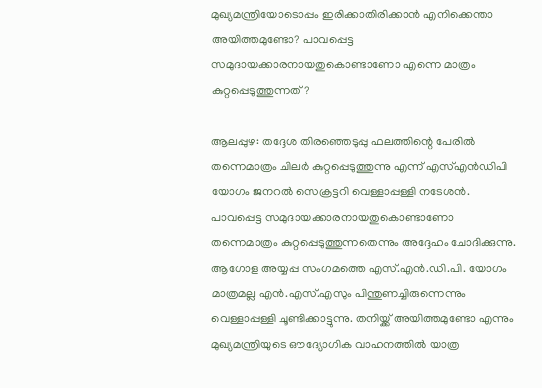മുഖ്യമന്ത്രിയോടൊപ്പം ഇരിക്കാതിരിക്കാൻ എനിക്കെന്താ അയിത്തമുണ്ടോ? പാവപ്പെട്ട സമുദായക്കാരനായതുകൊണ്ടാണോ എന്നെ മാത്രം കുറ്റപ്പെടുത്തുന്നത്?

ആലപ്പുഴ: തദ്ദേശ തിരഞ്ഞെടുപ്പു ഫലത്തിന്റെ പേരിൽ തന്നെമാത്രം ചിലർ കുറ്റപ്പെടുത്തുന്നു എന്ന് എസ്എൻഡിപി യോഗം ജനറൽ സെക്രട്ടറി വെള്ളാപ്പള്ളി നടേശൻ. പാവപ്പെട്ട സമുദായക്കാരനായതുകൊണ്ടാണോ തന്നെമാത്രം കുറ്റപ്പെടുത്തുന്നതെന്നും അദ്ദേഹം ചോദിക്കുന്നു. ആഗോള അയ്യപ്പ സംഗമത്തെ എസ്.എൻ.ഡി.പി. യോഗം മാത്രമല്ല എൻ.എസ്.എസും പിന്തുണച്ചിരുന്നെന്നും വെള്ളാപ്പള്ളി ചൂണ്ടിക്കാട്ടുന്നു. തനിയ്ക്ക് അയിത്തമുണ്ടോ എന്നും മുഖ്യമന്ത്രിയുടെ ഔദ്യോഗിക വാഹനത്തിൽ യാത്ര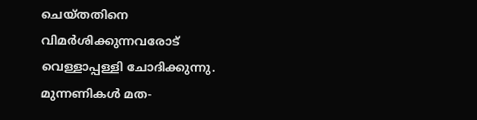ചെയ്തതിനെ വിമർശിക്കുന്നവരോട് വെള്ളാപ്പള്ളി ചോദിക്കുന്നു.
മുന്നണികൾ മത-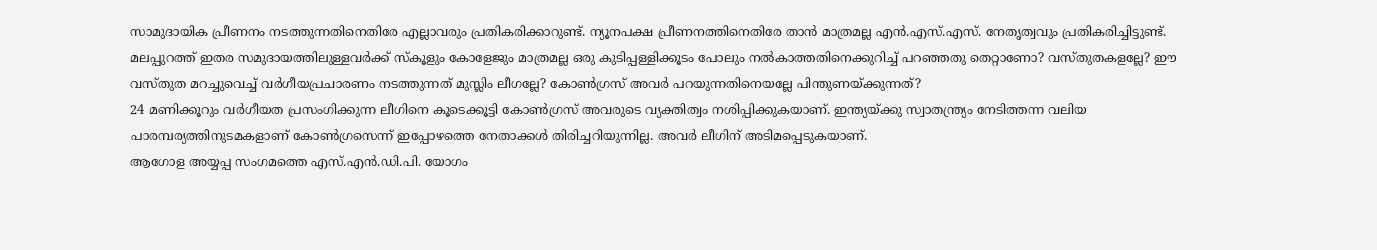സാമുദായിക പ്രീണനം നടത്തുന്നതിനെതിരേ എല്ലാവരും പ്രതികരിക്കാറുണ്ട്. ന്യൂനപക്ഷ പ്രീണനത്തിനെതിരേ താൻ മാത്രമല്ല എൻ.എസ്.എസ്. നേതൃത്വവും പ്രതികരിച്ചിട്ടുണ്ട്. മലപ്പുറത്ത് ഇതര സമുദായത്തിലുള്ളവർക്ക് സ്കൂളും കോളേജും മാത്രമല്ല ഒരു കുടിപ്പള്ളിക്കൂടം പോലും നൽകാത്തതിനെക്കുറിച്ച് പറഞ്ഞതു തെറ്റാണോ? വസ്തുതകളല്ലേ? ഈ വസ്തുത മറച്ചുവെച്ച് വർഗീയപ്രചാരണം നടത്തുന്നത് മുസ്ലിം ലീഗല്ലേ? കോൺഗ്രസ് അവർ പറയുന്നതിനെയല്ലേ പിന്തുണയ്ക്കുന്നത്?
24 മണിക്കൂറും വർഗീയത പ്രസംഗിക്കുന്ന ലീഗിനെ കൂടെക്കൂട്ടി കോൺഗ്രസ് അവരുടെ വ്യക്തിത്വം നശിപ്പിക്കുകയാണ്. ഇന്ത്യയ്ക്കു സ്വാതന്ത്ര്യം നേടിത്തന്ന വലിയ പാരമ്പര്യത്തിനുടമകളാണ് കോൺഗ്രസെന്ന് ഇപ്പോഴത്തെ നേതാക്കൾ തിരിച്ചറിയുന്നില്ല. അവർ ലീഗിന് അടിമപ്പെടുകയാണ്.
ആഗോള അയ്യപ്പ സംഗമത്തെ എസ്.എൻ.ഡി.പി. യോഗം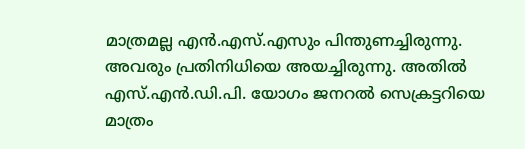മാത്രമല്ല എൻ.എസ്.എസും പിന്തുണച്ചിരുന്നു. അവരും പ്രതിനിധിയെ അയച്ചിരുന്നു. അതിൽ എസ്.എൻ.ഡി.പി. യോഗം ജനറൽ സെക്രട്ടറിയെ മാത്രം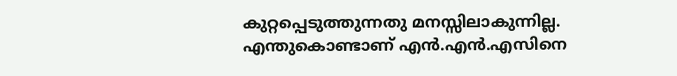കുറ്റപ്പെടുത്തുന്നതു മനസ്സിലാകുന്നില്ല. എന്തുകൊണ്ടാണ് എൻ.എൻ.എസിനെ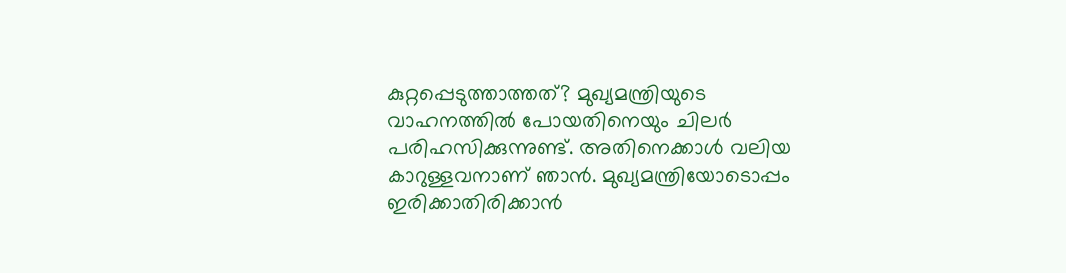കുറ്റപ്പെടുത്താത്തത്? മുഖ്യമന്ത്രിയുടെ വാഹനത്തിൽ പോയതിനെയും ചിലർ പരിഹസിക്കുന്നുണ്ട്. അതിനെക്കാൾ വലിയ കാറുള്ളവനാണ് ഞാൻ. മുഖ്യമന്ത്രിയോടൊപ്പം ഇരിക്കാതിരിക്കാൻ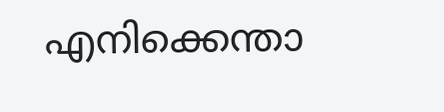എനിക്കെന്താ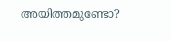അയിത്തമുണ്ടോ?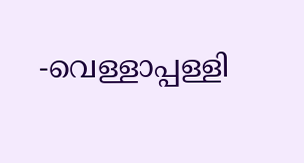-വെള്ളാപ്പള്ളി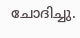ചോദിച്ചു.